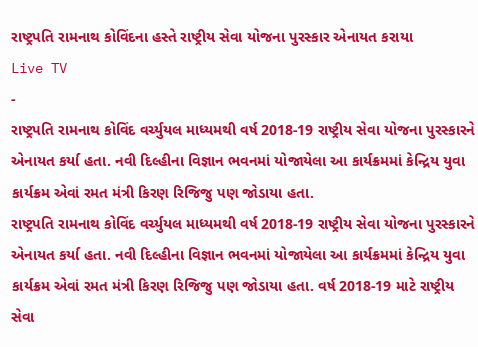રાષ્ટ્રપતિ રામનાથ કોવિંદના હસ્તે રાષ્ટ્રીય સેવા યોજના પુરસ્કાર એનાયત કરાયા
Live TV
-
રાષ્ટ્રપતિ રામનાથ કોવિંદ વર્ચ્યુયલ માધ્યમથી વર્ષ 2018-19 રાષ્ટ્રીય સેવા યોજના પુરસ્કારને એનાયત કર્યા હતા. નવી દિલ્હીના વિજ્ઞાન ભવનમાં યોજાયેલા આ કાર્યક્રમમાં કેન્દ્રિય યુવા કાર્યક્રમ એવાં રમત મંત્રી કિરણ રિજિજુ પણ જોડાયા હતા.
રાષ્ટ્રપતિ રામનાથ કોવિંદ વર્ચ્યુયલ માધ્યમથી વર્ષ 2018-19 રાષ્ટ્રીય સેવા યોજના પુરસ્કારને એનાયત કર્યા હતા. નવી દિલ્હીના વિજ્ઞાન ભવનમાં યોજાયેલા આ કાર્યક્રમમાં કેન્દ્રિય યુવા કાર્યક્રમ એવાં રમત મંત્રી કિરણ રિજિજુ પણ જોડાયા હતા. વર્ષ 2018-19 માટે રાષ્ટ્રીય સેવા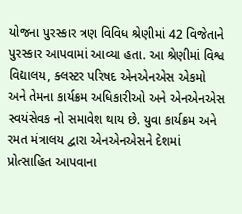યોજના પુરસ્કાર ત્રણ વિવિધ શ્રેણીમાં 42 વિજેતાને પુરસ્કાર આપવામાં આવ્યા હતા. આ શ્રેણીમાં વિશ્વ વિદ્યાલય, ક્લસ્ટર પરિષદ એનએનએસ એકમો અને તેમના કાર્યક્રમ અધિકારીઓ અને એનએનએસ સ્વયંસેવક નો સમાવેશ થાય છે. યુવા કાર્યક્રમ અને રમત મંત્રાલય દ્વારા એનએનએસને દેશમાં પ્રોત્સાહિત આપવાના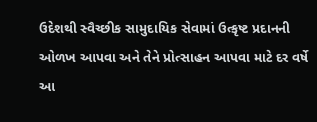ઉદેશથી સ્વૈચ્છીક સામુદાયિક સેવામાં ઉત્કૃષ્ટ પ્રદાનની ઓળખ આપવા અને તેને પ્રોત્સાહન આપવા માટે દર વર્ષે આ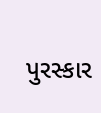પુરસ્કાર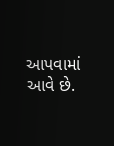આપવામાં આવે છે.